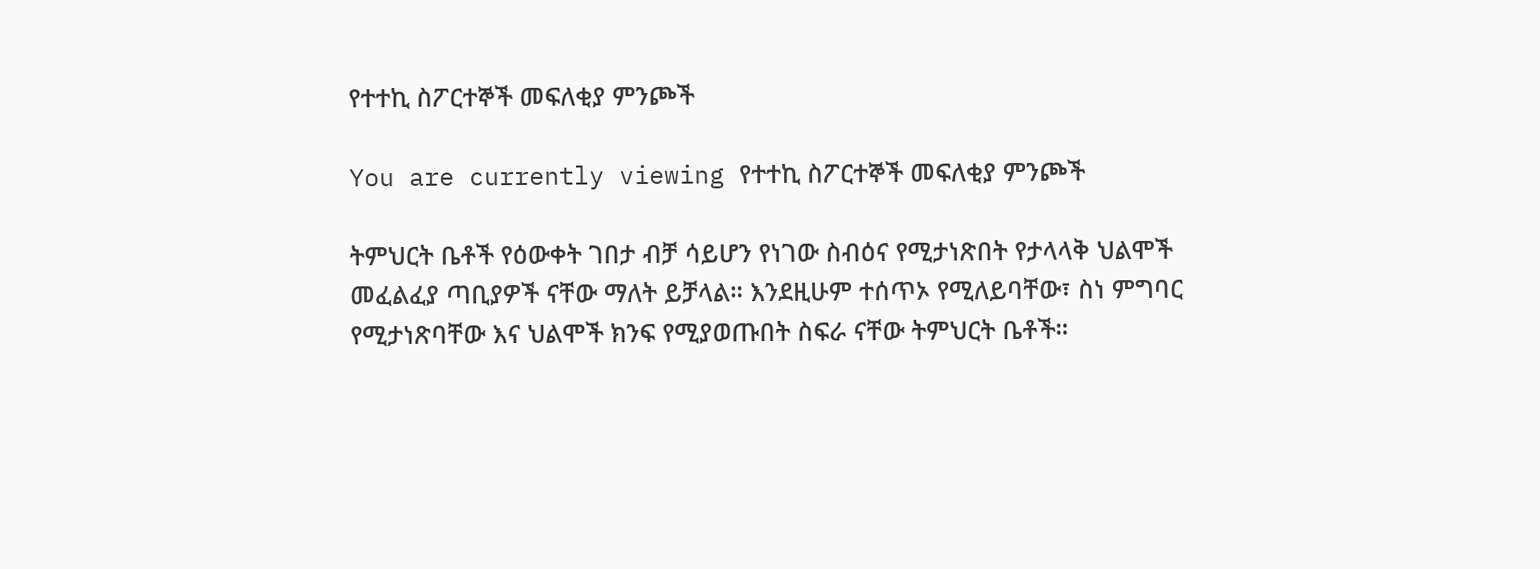የተተኪ ስፖርተኞች መፍለቂያ ምንጮች

You are currently viewing የተተኪ ስፖርተኞች መፍለቂያ ምንጮች

ትምህርት ቤቶች የዕውቀት ገበታ ብቻ ሳይሆን የነገው ስብዕና የሚታነጽበት የታላላቅ ህልሞች መፈልፈያ ጣቢያዎች ናቸው ማለት ይቻላል። እንደዚሁም ተሰጥኦ የሚለይባቸው፣ ስነ ምግባር የሚታነጽባቸው እና ህልሞች ክንፍ የሚያወጡበት ስፍራ ናቸው ትምህርት ቤቶች።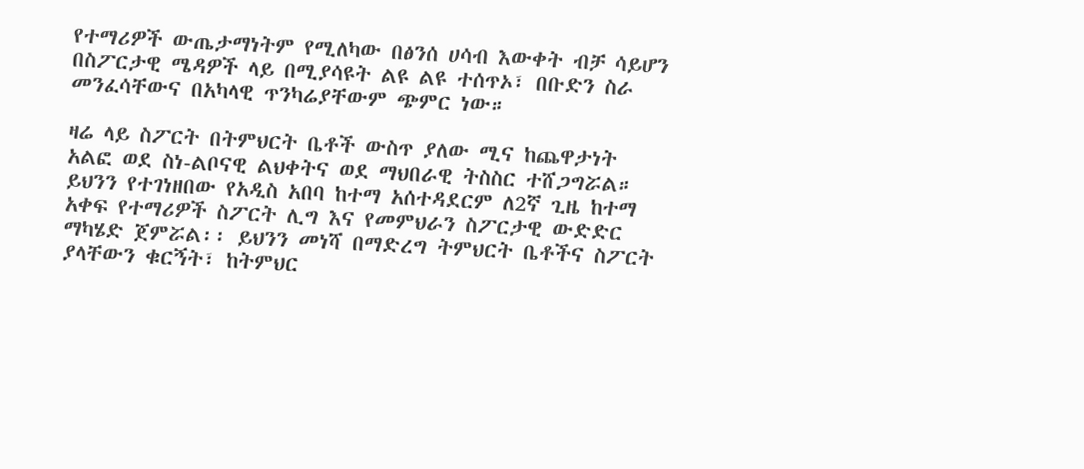የተማሪዎች ውጤታማነትም የሚለካው በፅንሰ ሀሳብ እውቀት ብቻ ሳይሆን በስፖርታዊ ሜዳዎች ላይ በሚያሳዩት ልዩ ልዩ ተሰጥኦ፣ በቡድን ስራ መንፈሳቸውና በአካላዊ ጥንካሬያቸውም ጭምር ነው።

ዛሬ ላይ ስፖርት በትምህርት ቤቶች ውስጥ ያለው ሚና ከጨዋታነት አልፎ ወደ ስነ-ልቦናዊ ልህቀትና ወደ ማህበራዊ ትስስር ተሸጋግሯል። ይህንን የተገነዘበው የአዲስ አበባ ከተማ አሰተዳደርም ለ2ኛ ጊዜ ከተማ አቀፍ የተማሪዎች ስፖርት ሊግ እና የመምህራን ስፖርታዊ ውድድር ማካሄድ ጀምሯል፡፡ ይህንን መነሻ በማድረግ ትምህርት ቤቶችና ስፖርት ያላቸውን ቁርኝት፣ ከትምህር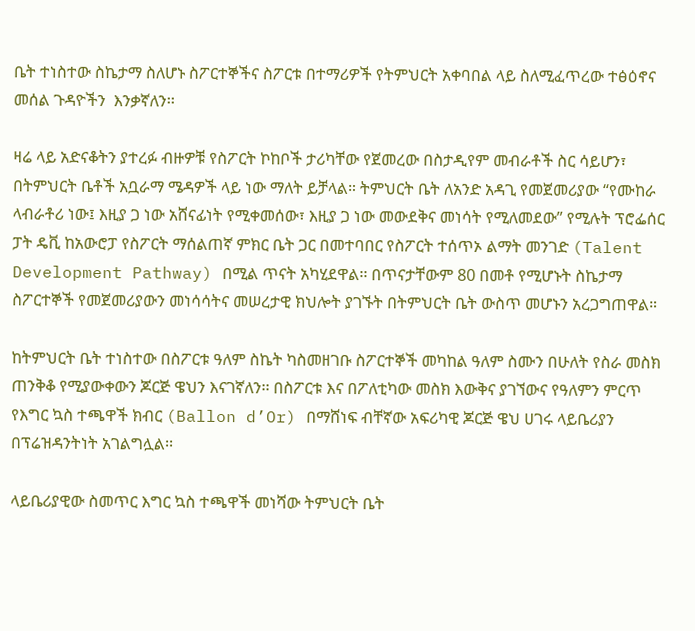ቤት ተነስተው ስኬታማ ስለሆኑ ስፖርተኞችና ስፖርቱ በተማሪዎች የትምህርት አቀባበል ላይ ስለሚፈጥረው ተፅዕኖና መሰል ጉዳዮችን  እንቃኛለን፡፡

ዛሬ ላይ አድናቆትን ያተረፉ ብዙዎቹ የስፖርት ኮከቦች ታሪካቸው የጀመረው በስታዲየም መብራቶች ስር ሳይሆን፣ በትምህርት ቤቶች አቧራማ ሜዳዎች ላይ ነው ማለት ይቻላል። ትምህርት ቤት ለአንድ አዳጊ የመጀመሪያው “የሙከራ ላብራቶሪ ነው፤ እዚያ ጋ ነው አሸናፊነት የሚቀመሰው፣ እዚያ ጋ ነው መውደቅና መነሳት የሚለመደው” የሚሉት ፕሮፌሰር ፓት ዴቪ ከአውሮፓ የስፖርት ማሰልጠኛ ምክር ቤት ጋር በመተባበር የስፖርት ተሰጥኦ ልማት መንገድ (Talent Development Pathway) በሚል ጥናት አካሂደዋል፡፡ በጥናታቸውም 80 በመቶ የሚሆኑት ስኬታማ ስፖርተኞች የመጀመሪያውን መነሳሳትና መሠረታዊ ክህሎት ያገኙት በትምህርት ቤት ውስጥ መሆኑን አረጋግጠዋል።

ከትምህርት ቤት ተነስተው በስፖርቱ ዓለም ስኬት ካስመዘገቡ ስፖርተኞች መካከል ዓለም ስሙን በሁለት የስራ መስክ ጠንቅቆ የሚያውቀውን ጆርጅ ዌህን እናገኛለን፡፡ በስፖርቱ እና በፖለቲካው መስክ እውቅና ያገኘውና የዓለምን ምርጥ የእግር ኳስ ተጫዋች ክብር (Ballon d’Or) በማሸነፍ ብቸኛው አፍሪካዊ ጆርጅ ዌህ ሀገሩ ላይቤሪያን በፕሬዝዳንትነት አገልግሏል፡፡

ላይቤሪያዊው ስመጥር እግር ኳስ ተጫዋች መነሻው ትምህርት ቤት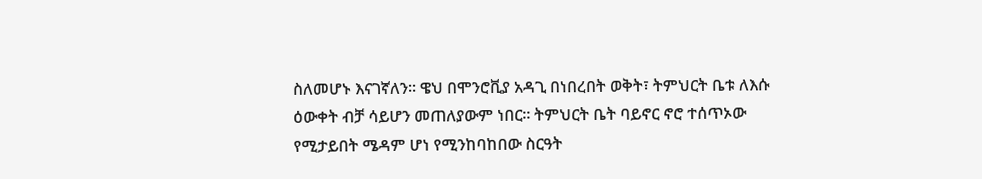ስለመሆኑ እናገኛለን፡፡ ዌህ በሞንሮቪያ አዳጊ በነበረበት ወቅት፣ ትምህርት ቤቱ ለእሱ ዕውቀት ብቻ ሳይሆን መጠለያውም ነበር። ትምህርት ቤት ባይኖር ኖሮ ተሰጥኦው የሚታይበት ሜዳም ሆነ የሚንከባከበው ስርዓት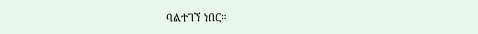ባልተገኘ ነበር።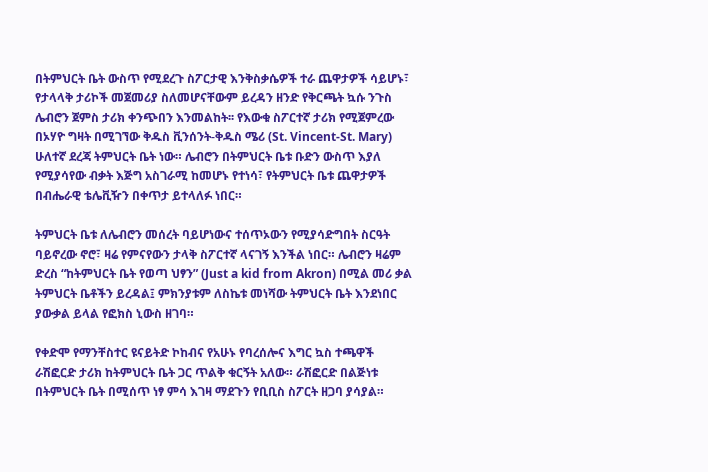በትምህርት ቤት ውስጥ የሚደረጉ ስፖርታዊ እንቅስቃሴዎች ተራ ጨዋታዎች ሳይሆኑ፣ የታላላቅ ታሪኮች መጀመሪያ ስለመሆናቸውም ይረዳን ዘንድ የቅርጫት ኳሱ ንጉስ ሌብሮን ጀምስ ታሪክ ቀንጭበን እንመልከት፡፡ የእውቁ ስፖርተኛ ታሪክ የሚጀምረው በኦሃዮ ግዛት በሚገኘው ቅዱስ ቪንሰንት-ቅዱስ ሜሪ (St. Vincent-St. Mary) ሁለተኛ ደረጃ ትምህርት ቤት ነው። ሌብሮን በትምህርት ቤቱ ቡድን ውስጥ እያለ የሚያሳየው ብቃት እጅግ አስገራሚ ከመሆኑ የተነሳ፣ የትምህርት ቤቱ ጨዋታዎች በብሔራዊ ቴሌቪዥን በቀጥታ ይተላለፉ ነበር።

ትምህርት ቤቱ ለሌብሮን መሰረት ባይሆነውና ተሰጥኦውን የሚያሳድግበት ስርዓት ባይኖረው ኖሮ፣ ዛሬ የምናየውን ታላቅ ስፖርተኛ ላናገኝ እንችል ነበር። ሌብሮን ዛሬም ድረስ “ከትምህርት ቤት የወጣ ህፃን” (Just a kid from Akron) በሚል መሪ ቃል ትምህርት ቤቶችን ይረዳል፤ ምክንያቱም ለስኬቱ መነሻው ትምህርት ቤት እንደነበር ያውቃል ይላል የፎክስ ኒውስ ዘገባ።

የቀድሞ የማንቸስተር ዩናይትድ ኮከብና የአሁኑ የባረሰሎና እግር ኳስ ተጫዋች ራሽፎርድ ታሪክ ከትምህርት ቤት ጋር ጥልቅ ቁርኝት አለው። ራሽፎርድ በልጅነቱ በትምህርት ቤት በሚሰጥ ነፃ ምሳ እገዛ ማደጉን የቢቢስ ስፖርት ዘጋባ ያሳያል።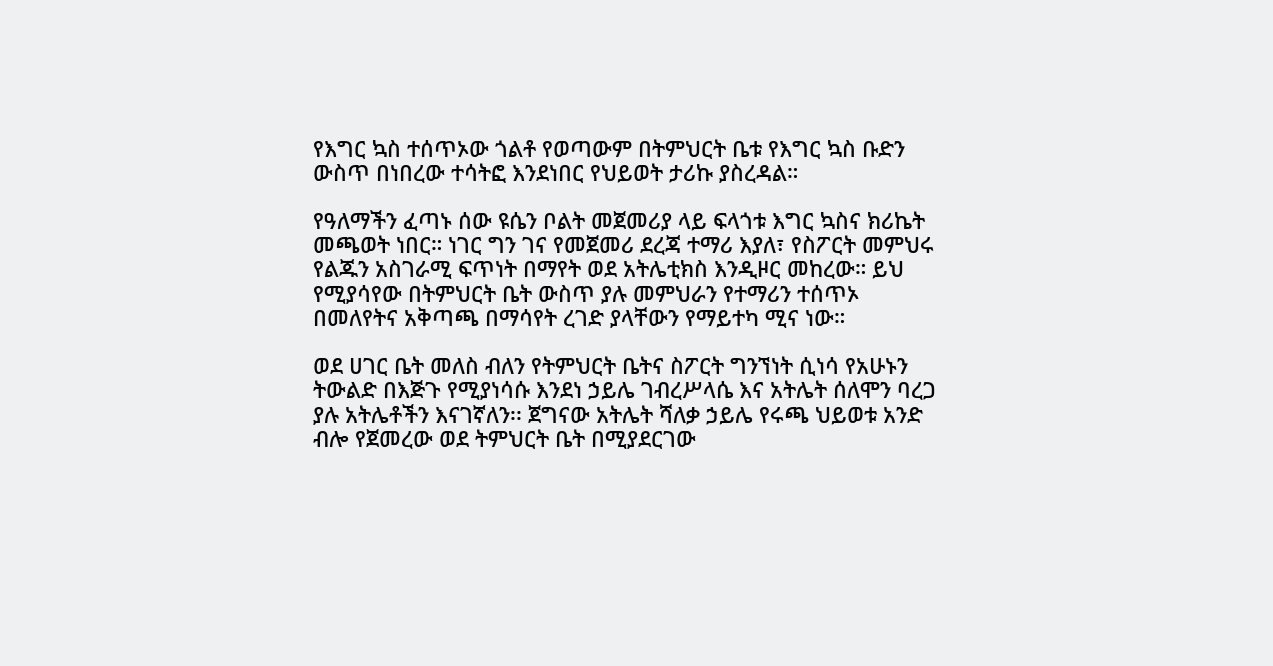የእግር ኳስ ተሰጥኦው ጎልቶ የወጣውም በትምህርት ቤቱ የእግር ኳስ ቡድን ውስጥ በነበረው ተሳትፎ እንደነበር የህይወት ታሪኩ ያስረዳል።

የዓለማችን ፈጣኑ ሰው ዩሴን ቦልት መጀመሪያ ላይ ፍላጎቱ እግር ኳስና ክሪኬት መጫወት ነበር። ነገር ግን ገና የመጀመሪ ደረጃ ተማሪ እያለ፣ የስፖርት መምህሩ የልጁን አስገራሚ ፍጥነት በማየት ወደ አትሌቲክስ እንዲዞር መከረው። ይህ የሚያሳየው በትምህርት ቤት ውስጥ ያሉ መምህራን የተማሪን ተሰጥኦ በመለየትና አቅጣጫ በማሳየት ረገድ ያላቸውን የማይተካ ሚና ነው።

ወደ ሀገር ቤት መለስ ብለን የትምህርት ቤትና ስፖርት ግንኘነት ሲነሳ የአሁኑን ትውልድ በእጅጉ የሚያነሳሱ እንደነ ኃይሌ ገብረሥላሴ እና አትሌት ሰለሞን ባረጋ ያሉ አትሌቶችን እናገኛለን፡፡ ጀግናው አትሌት ሻለቃ ኃይሌ የሩጫ ህይወቱ አንድ ብሎ የጀመረው ወደ ትምህርት ቤት በሚያደርገው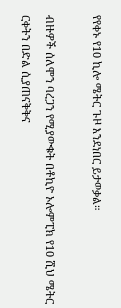የየቀኑ የ10 ኪሎ ሜትር ጉዞ እንደነበር ይታወቃል።

ብዙዎች ሰለሞን ባረጋን የሚያውቁት በቶኪዮ ኦሎምፒክ የ10 ሺህ ሜትር ርቀትን በድል ሲያጠናቅቅና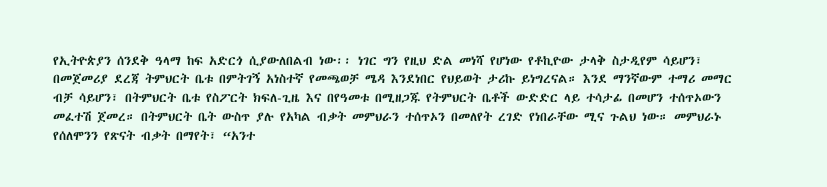የኢትዮጵያን ሰንደቅ ዓላማ ከፍ አድርጎ ሲያውለበልብ ነው፡፡ ነገር ግን የዚህ ድል መነሻ የሆነው የቶኪዮው ታላቅ ስታዲየም ሳይሆን፣ በመጀመሪያ ደረጃ ትምህርት ቤቱ በምትገኝ አነስተኛ የመጫወቻ ሜዳ እንደነበር የህይወት ታሪኩ ይነግረናል። እንደ ማንኛውም ተማሪ መማር ብቻ ሳይሆን፣ በትምህርት ቤቱ የስፖርት ክፍለ-ጊዜ እና በየዓመቱ በሚዘጋጁ የትምህርት ቤቶች ውድድር ላይ ተሳታፊ በመሆን ተሰጥኦውን መፈተሽ ጀመረ። በትምህርት ቤት ውስጥ ያሉ የአካል ብቃት መምህራን ተሰጥኦን በመለየት ረገድ የነበራቸው ሚና ጉልህ ነው። መምህራኑ የሰለሞንን የጽናት ብቃት በማየት፣ “አንተ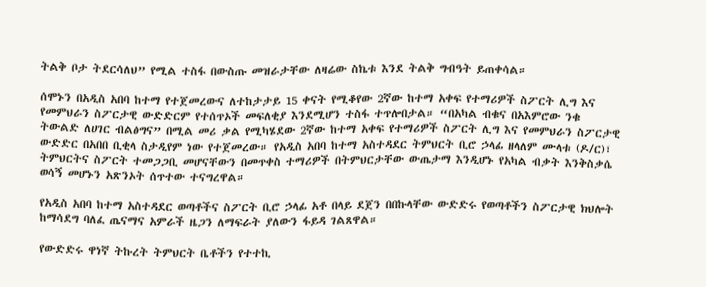ትልቅ ቦታ ትደርሳለህ” የሚል ተስፋ በውስጡ መዝራታቸው ለዛሬው ስኬቱ እንደ ትልቅ ግብዓት ይጠቀሳል።

ሰሞኑን በአዲስ አበባ ከተማ የተጀመረውና ለተከታታይ 15 ቀናት የሚቆየው 2ኛው ከተማ አቀፍ የተማሪዎች ስፖርት ሊግ እና የመምህራን ስፖርታዊ ውድድርም የተሰጥኦች መፍለቂያ እንደሚሆን ተስፋ ተጥሎበታል። “በአካል ብቁና በአእምሮው ንቁ ትውልድ ለሀገር ብልፅግና” በሚል መሪ ቃል የሚካሄደው 2ኛው ከተማ አቀፍ የተማሪዎች ስፖርት ሊግ እና የመምህራን ስፖርታዊ ውድድር በአበበ ቢቂላ ስታዲየም ነው የተጀመረው። የአዲስ አበባ ከተማ አስተዳደር ትምህርት ቢሮ ኃላፊ ዘላለም ሙላቱ (ዶ/ር)፣ ትምህርትና ስፖርት ተመጋጋቢ መሆናቸውን በመጥቀስ ተማሪዎች በትምህርታቸው ውጤታማ እንዲሆኑ የአካል ብቃት እንቅስቃሴ ወሳኝ መሆኑን አጽንኦት ሰጥተው ተናግረዋል።

የአዲስ አበባ ከተማ አስተዳደር ወጣቶችና ስፖርት ቢሮ ኃላፊ አቶ በላይ ደጀን በበኩላቸው ውድድሩ የወጣቶችን ስፖርታዊ ክህሎት ከማሳደግ ባለፈ ጤናማና አምራች ዜጋን ለማፍራት ያለውን ፋይዳ ገልጸዋል።

የውድድሩ ዋነኛ ትኩረት ትምህርት ቤቶችን የተተኪ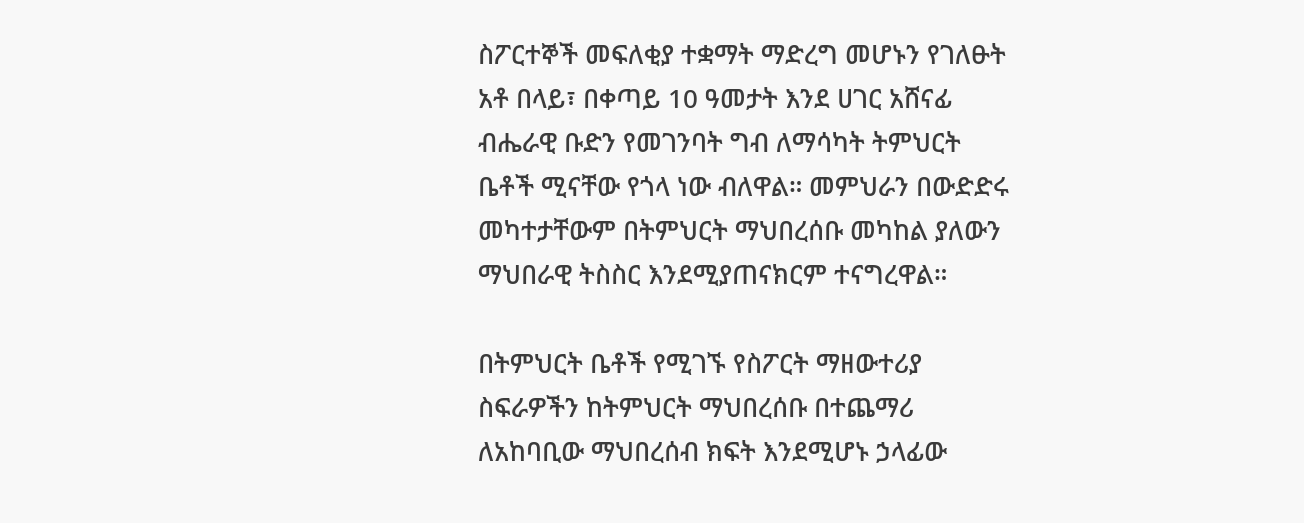ስፖርተኞች መፍለቂያ ተቋማት ማድረግ መሆኑን የገለፁት አቶ በላይ፣ በቀጣይ 10 ዓመታት እንደ ሀገር አሸናፊ ብሔራዊ ቡድን የመገንባት ግብ ለማሳካት ትምህርት ቤቶች ሚናቸው የጎላ ነው ብለዋል። መምህራን በውድድሩ መካተታቸውም በትምህርት ማህበረሰቡ መካከል ያለውን ማህበራዊ ትስስር እንደሚያጠናክርም ተናግረዋል።

በትምህርት ቤቶች የሚገኙ የስፖርት ማዘውተሪያ ስፍራዎችን ከትምህርት ማህበረሰቡ በተጨማሪ ለአከባቢው ማህበረሰብ ክፍት እንደሚሆኑ ኃላፊው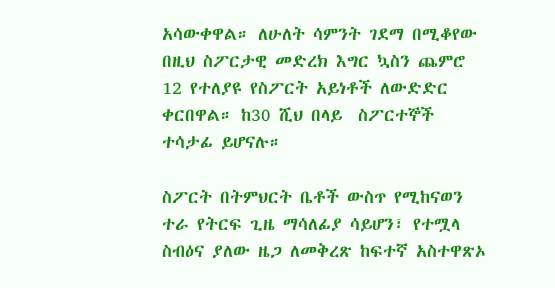አሳውቀዋል። ለሁለት ሳምንት ገደማ በሚቆየው በዚህ ስፖርታዊ መድረክ እግር ኳስን ጨምሮ 12 የተለያዩ የስፖርት አይነቶች ለውድድር ቀርበዋል። ከ30 ሺህ በላይ  ስፖርተኞች ተሳታፊ ይሆናሉ።

ስፖርት በትምህርት ቤቶች ውስጥ የሚከናወን ተራ የትርፍ ጊዜ ማሳለፊያ ሳይሆን፣ የተሟላ ስብዕና ያለው ዜጋ ለመቅረጽ ከፍተኛ አስተዋጽኦ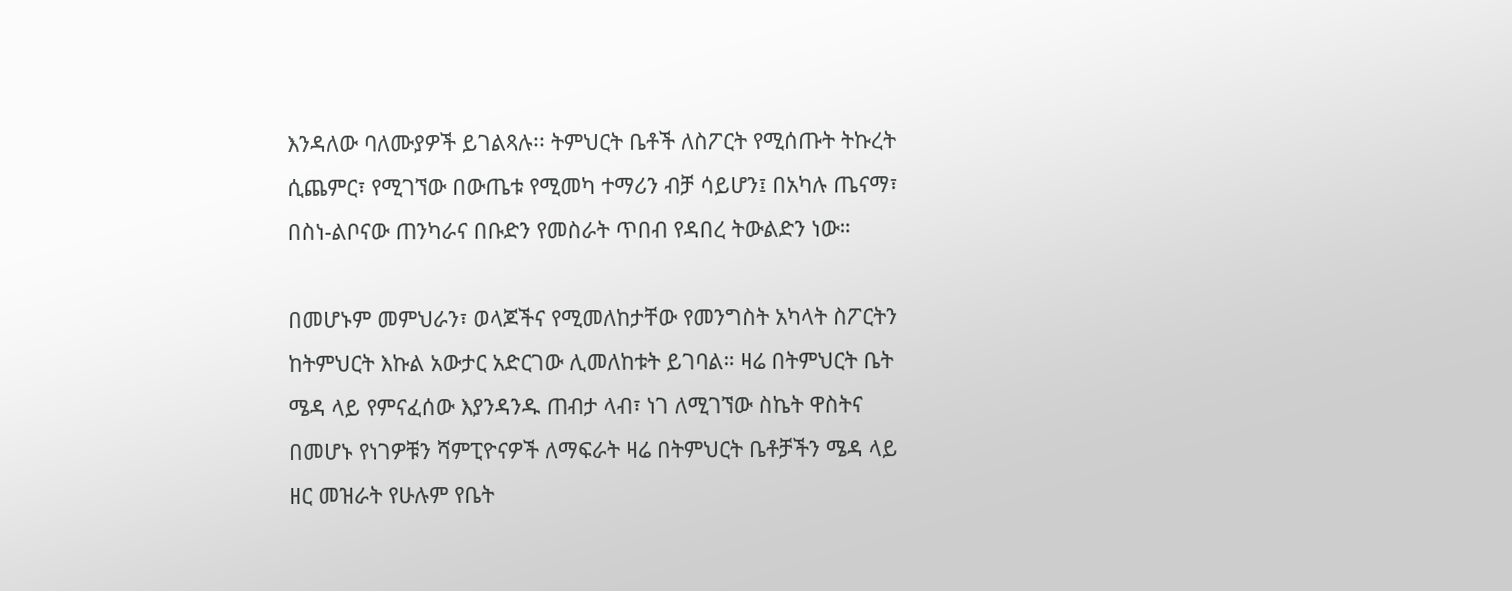እንዳለው ባለሙያዎች ይገልጻሉ፡፡ ትምህርት ቤቶች ለስፖርት የሚሰጡት ትኩረት ሲጨምር፣ የሚገኘው በውጤቱ የሚመካ ተማሪን ብቻ ሳይሆን፤ በአካሉ ጤናማ፣ በስነ-ልቦናው ጠንካራና በቡድን የመስራት ጥበብ የዳበረ ትውልድን ነው።

በመሆኑም መምህራን፣ ወላጆችና የሚመለከታቸው የመንግስት አካላት ስፖርትን ከትምህርት እኩል አውታር አድርገው ሊመለከቱት ይገባል። ዛሬ በትምህርት ቤት ሜዳ ላይ የምናፈሰው እያንዳንዱ ጠብታ ላብ፣ ነገ ለሚገኘው ስኬት ዋስትና በመሆኑ የነገዎቹን ሻምፒዮናዎች ለማፍራት ዛሬ በትምህርት ቤቶቻችን ሜዳ ላይ ዘር መዝራት የሁሉም የቤት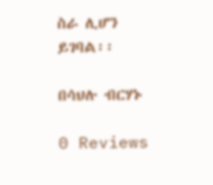ስራ ሊሆን ይገባል፡፡

በሳህሉ ብርሃኑ

0 Reviews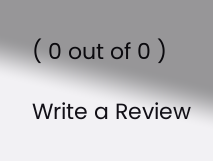( 0 out of 0 )

Write a Review